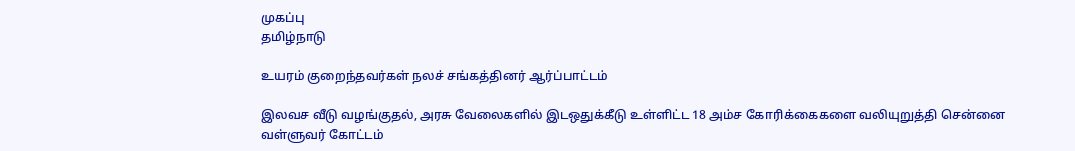முகப்பு
தமிழ்நாடு

உயரம் குறைந்தவர்கள் நலச் சங்கத்தினர் ஆர்ப்பாட்டம்

இலவச வீடு வழங்குதல், அரசு வேலைகளில் இடஒதுக்கீடு உள்ளிட்ட 18 அம்ச கோரிக்கைகளை வலியுறுத்தி சென்னை வள்ளுவர் கோட்டம்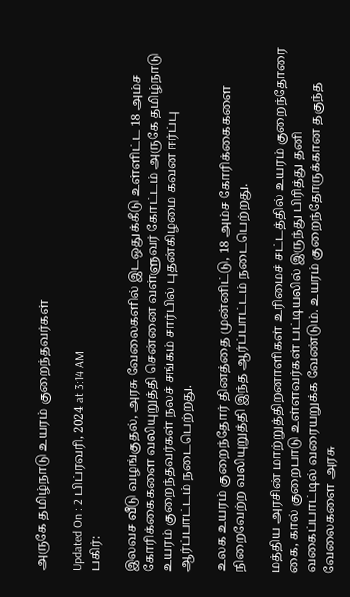அருகே தமிழ்நாடு உயரம் குறைந்தவர்கள்

Updated On : 2 பிப்ரவரி, 2024 at 3:14 AM
பகிர்:

இலவச வீடு வழங்குதல், அரசு வேலைகளில் இடஒதுக்கீடு உள்ளிட்ட 18 அம்ச கோரிக்கைகளை வலியுறுத்தி சென்னை வள்ளுவர் கோட்டம் அருகே தமிழ்நாடு உயரம் குறைந்தவர்கள் நலச் சங்கம் சார்பில் புதன்கிழமை கவன ஈர்ப்பு ஆர்ப்பாட்டம் நடைபெற்றது.

உலக உயரம் குறைந்தோர் தினத்தை முன்னிட்டு, 18 அம்ச கோரிக்கைகளை நிறைவேற்ற வலியுறுத்தி இந்த ஆர்ப்பாட்டம் நடைபெற்றது.

மத்திய அரசின் மாற்றுத்திறனாளிகள் உரிமைச் சட்டத்தில் உயரம் குறைந்தோரை கை, கால் குறைபாடு உள்ளவர்கள் பட்டியலில் இருந்து பிரித்து தனி வகைப்பாட்டில் வரையறுக்க வேண்டும். உயரம் குறைந்தோருக்கான தகுந்த வேலைகளை அரசு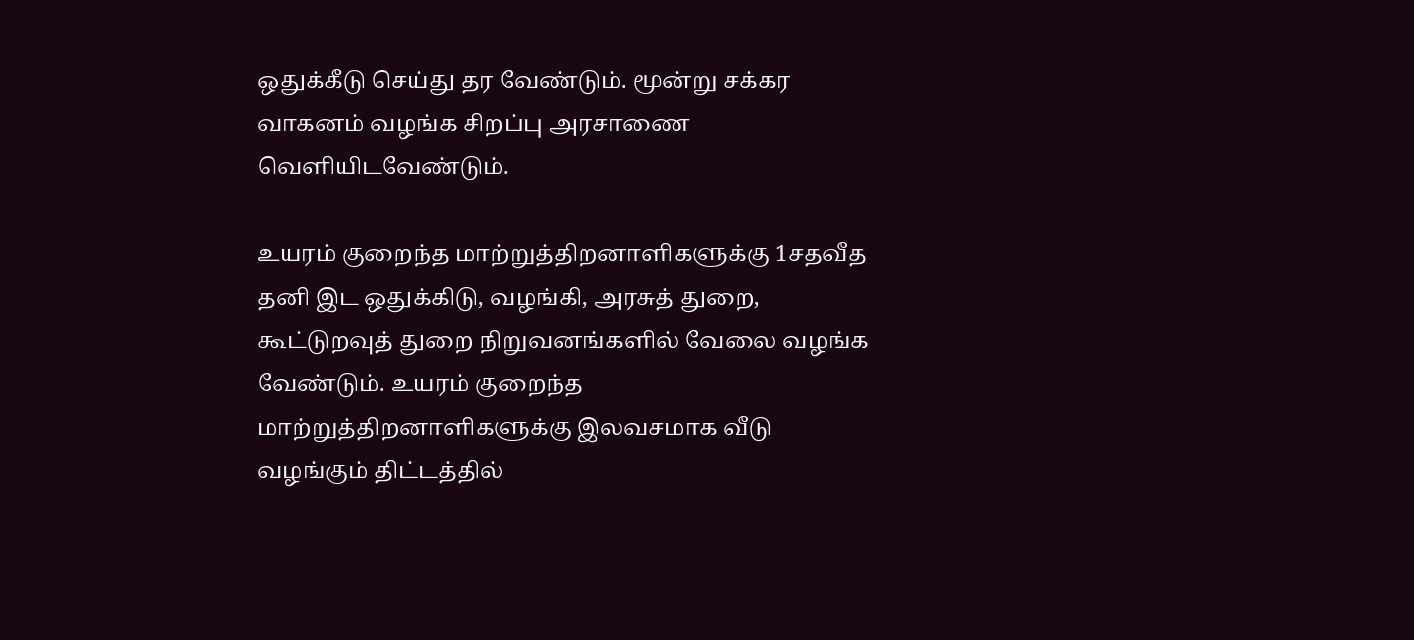ஒதுக்கீடு செய்து தர வேண்டும். மூன்று சக்கர வாகனம் வழங்க சிறப்பு அரசாணை வெளியிடவேண்டும்.

உயரம் குறைந்த மாற்றுத்திறனாளிகளுக்கு 1சதவீத தனி இட ஒதுக்கிடு, வழங்கி, அரசுத் துறை, கூட்டுறவுத் துறை நிறுவனங்களில் வேலை வழங்க வேண்டும். உயரம் குறைந்த மாற்றுத்திறனாளிகளுக்கு இலவசமாக வீடு வழங்கும் திட்டத்தில்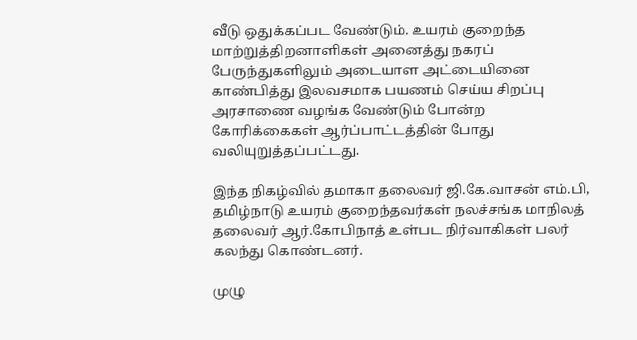வீடு ஒதுக்கப்பட வேண்டும். உயரம் குறைந்த மாற்றுத்திறனாளிகள் அனைத்து நகரப் பேருந்துகளிலும் அடையாள அட்டையினை காண்பித்து இலவசமாக பயணம் செய்ய சிறப்பு அரசாணை வழங்க வேண்டும் போன்ற கோரிக்கைகள் ஆர்ப்பாட்டத்தின் போது வலியுறுத்தப்பட்டது.

இந்த நிகழ்வில் தமாகா தலைவர் ஜி.கே.வாசன் எம்.பி, தமிழ்நாடு உயரம் குறைந்தவர்கள் நலச்சங்க மாநிலத் தலைவர் ஆர்.கோபிநாத் உள்பட நிர்வாகிகள் பலர் கலந்து கொண்டனர்.

முழு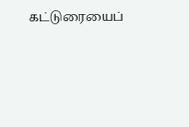கட்டுரையைப்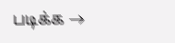படிக்க →